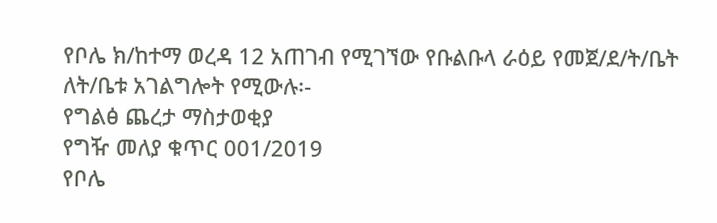የቦሌ ክ/ከተማ ወረዳ 12 አጠገብ የሚገኘው የቡልቡላ ራዕይ የመጀ/ደ/ት/ቤት ለት/ቤቱ አገልግሎት የሚውሉ፡-
የግልፅ ጨረታ ማስታወቂያ
የግዥ መለያ ቁጥር 001/2019
የቦሌ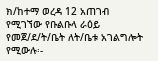ክ/ከተማ ወረዳ 12 አጠገብ የሚገኘው የቡልቡላ ራዕይ የመጀ/ደ/ት/ቤት ለት/ቤቱ አገልግሎት የሚውሉ፡-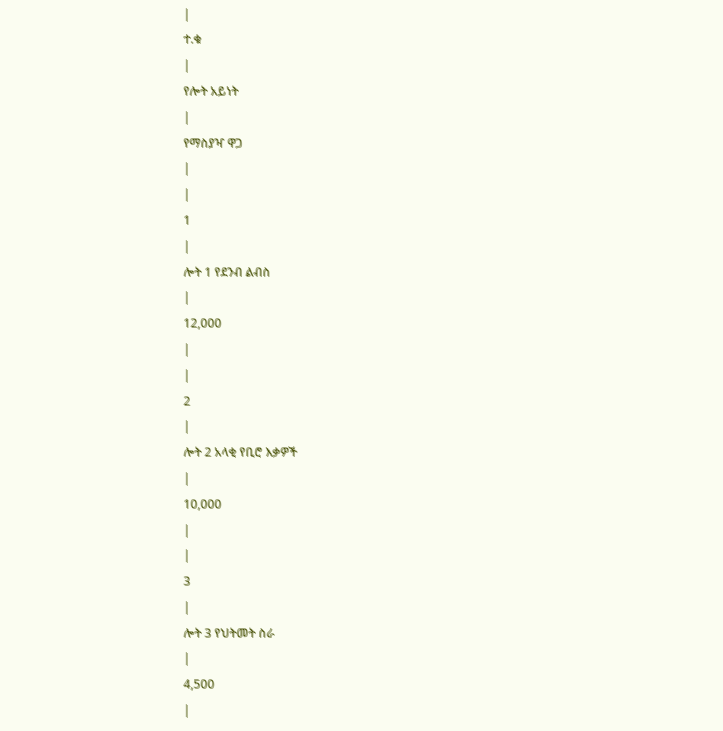|
ተ.ቁ
|
የሎት አይነት
|
የማስያዣ ዋጋ
|
|
1
|
ሎት 1 የደንብ ልብስ
|
12,000
|
|
2
|
ሎት 2 አላቂ የቢሮ እቃዎች
|
10,000
|
|
3
|
ሎት 3 የህትመት ስራ
|
4,500
|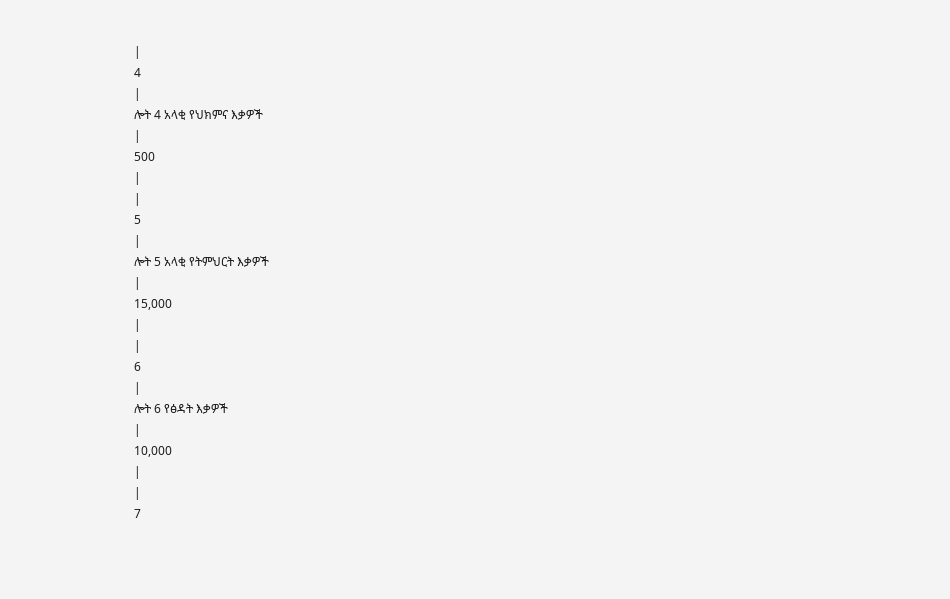|
4
|
ሎት 4 አላቂ የህክምና እቃዎች
|
500
|
|
5
|
ሎት 5 አላቂ የትምህርት እቃዎች
|
15,000
|
|
6
|
ሎት 6 የፅዳት እቃዎች
|
10,000
|
|
7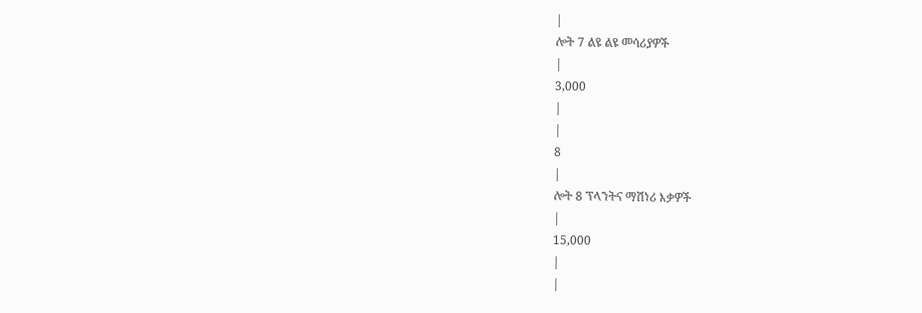|
ሎት 7 ልዩ ልዩ መሳሪያዎች
|
3,000
|
|
8
|
ሎት 8 ፕላንትና ማሽነሪ እቃዎች
|
15,000
|
|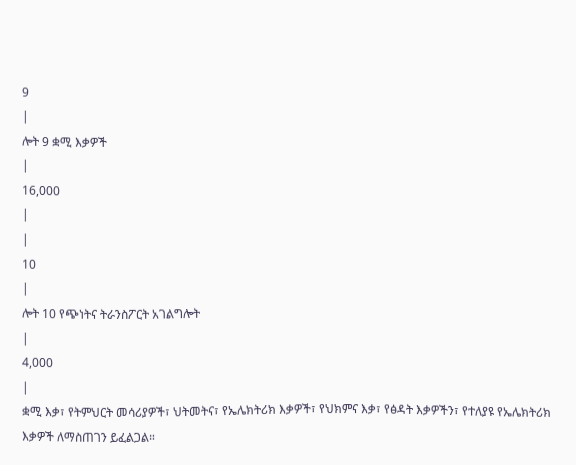9
|
ሎት 9 ቋሚ እቃዎች
|
16,000
|
|
10
|
ሎት 10 የጭነትና ትራንስፖርት አገልግሎት
|
4,000
|
ቋሚ እቃ፣ የትምህርት መሳሪያዎች፣ ህትመትና፣ የኤሌክትሪክ እቃዎች፣ የህክምና እቃ፣ የፅዳት እቃዎችን፣ የተለያዩ የኤሌክትሪክ እቃዎች ለማስጠገን ይፈልጋል።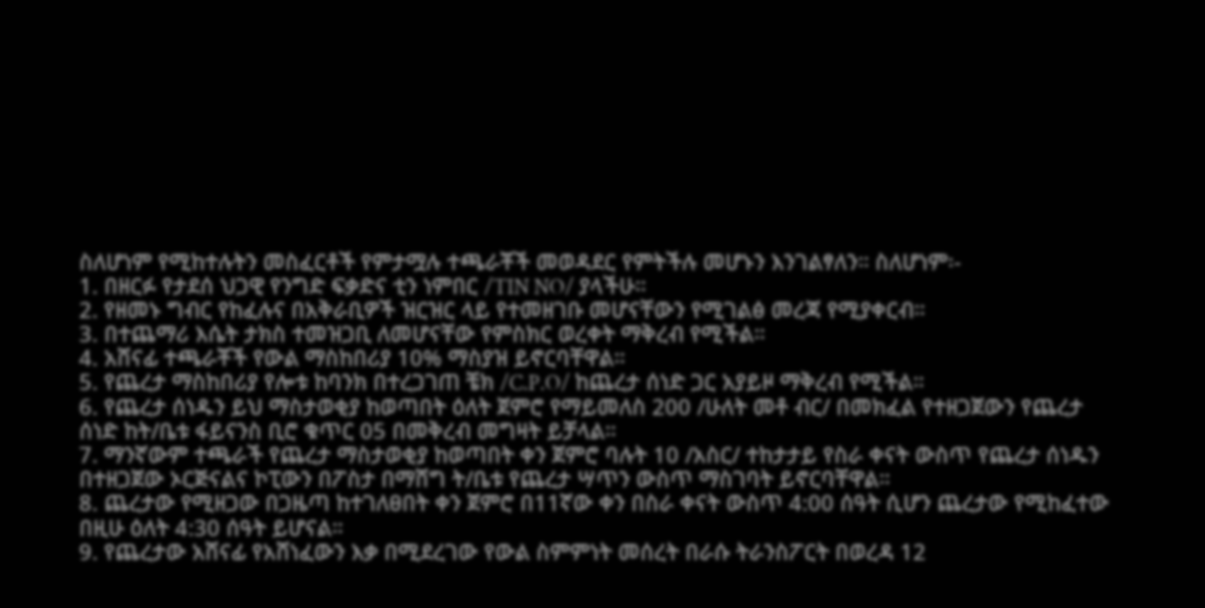ስለሆነም የሚከተሉትን መስፈርቶች የምታሟሉ ተጫራቾች መወዳደር የምትችሉ መሆኑን እንገልፃለን። ስለሆነም፡-
1. በዘርፉ የታደሰ ህጋዊ የንግድ ፍቃድና ቲን ነምበር /TIN NO/ ያላችሁ።
2. የዘመኑ ግብር የከፈሉና በአቅራቢዎች ዝርዝር ላይ የተመዘገቡ መሆናቸውን የሚገልፅ መረጃ የሚያቀርብ።
3. በተጨማሪ እሴት ታክስ ተመዝጋቢ ለመሆናቸው የምስክር ወረቀት ማቅረብ የሚችል።
4. አሸናፊ ተጫራቾች የውል ማስከበሪያ 10% ማስያዝ ይኖርባቸዋል።
5. የጨረታ ማስከበሪያ የሎቱ ከባንክ በተረጋገጠ ቼክ /C.P.O/ ከጨረታ ሰነድ ጋር አያይዞ ማቅረብ የሚችል።
6. የጨረታ ሰነዱን ይህ ማስታወቂያ ከወጣበት ዕለት ጀምሮ የማይመለስ 200 /ሁለት መቶ ብር/ በመክፈል የተዘጋጀውን የጨረታ ሰነድ ከት/ቤቱ ፋይናንስ ቢሮ ቁጥር 05 በመቅረብ መግዛት ይቻላል።
7. ማንኛውም ተጫራች የጨረታ ማስታወቂያ ከወጣበት ቀን ጀምሮ ባሉት 10 /አስር/ ተከታታይ የስራ ቀናት ውስጥ የጨረታ ሰነዱን በተዘጋጀው ኦርጅናልና ኮፒውን በፖስታ በማሸግ ት/ቤቱ የጨረታ ሣጥን ውስጥ ማስገባት ይኖርባቸዋል።
8. ጨረታው የሚዘጋው በጋዜጣ ከተገለፀበት ቀን ጀምሮ በ11ኛው ቀን በስራ ቀናት ውስጥ 4:00 ሰዓት ሲሆን ጨረታው የሚከፈተው በዚሁ ዕለት 4:30 ሰዓት ይሆናል።
9. የጨረታው አሸናፊ የአሸነፈውን እቃ በሚደረገው የውል ስምምነት መሰረት በራሱ ትራንስፖርት በወረዳ 12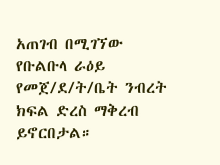አጠገብ በሚገኘው የቡልቡላ ራዕይ የመጀ/ደ/ት/ቤት ንብረት ክፍል ድረስ ማቅረብ ይኖርበታል።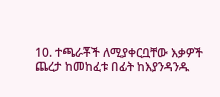10. ተጫራቾች ለሚያቀርቧቸው እቃዎች ጨረታ ከመከፈቱ በፊት ከእያንዳንዱ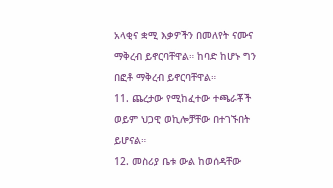አላቂና ቋሚ እቃዎችን በመለየት ናሙና ማቅረብ ይኖርባቸዋል። ከባድ ከሆኑ ግን በፎቶ ማቅረብ ይኖርባቸዋል።
11. ጨረታው የሚከፈተው ተጫራቾች ወይም ህጋዊ ወኪሎቻቸው በተገኙበት ይሆናል።
12. መስሪያ ቤቱ ውል ከወሰዳቸው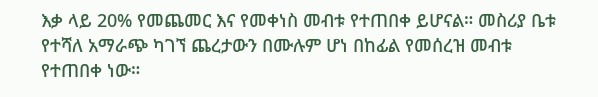እቃ ላይ 20% የመጨመር እና የመቀነስ መብቱ የተጠበቀ ይሆናል። መስሪያ ቤቱ የተሻለ አማራጭ ካገኘ ጨረታውን በሙሉም ሆነ በከፊል የመሰረዝ መብቱ የተጠበቀ ነው።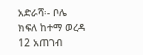አድራሻ፡- ቦሌ ክፍለ ከተማ ወረዳ 12 አጠገብ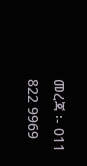መረጃ ፡- 011 822 9969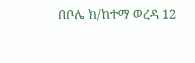በቦሌ ክ/ከተማ ወረዳ 12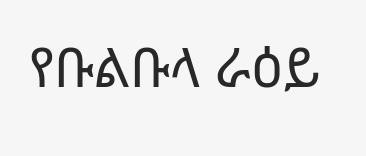የቡልቡላ ራዕይ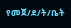የመጀ/ደ/ት/ቤት